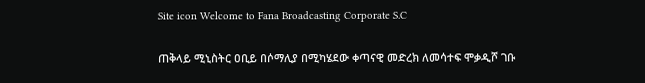Site icon Welcome to Fana Broadcasting Corporate S.C

ጠቅላይ ሚኒስትር ዐቢይ በሶማሊያ በሚካሄደው ቀጣናዊ መድረክ ለመሳተፍ ሞቃዲሾ ገቡ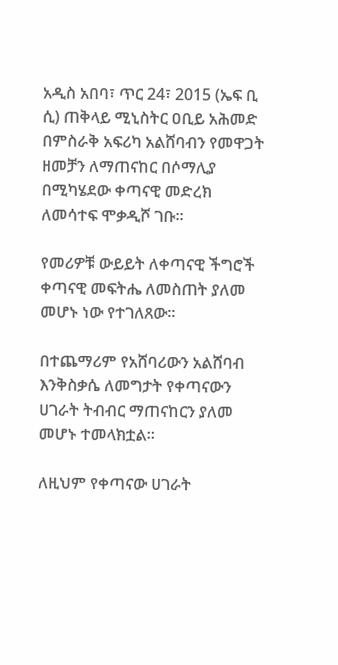አዲስ አበባ፣ ጥር 24፣ 2015 (ኤፍ ቢ ሲ) ጠቅላይ ሚኒስትር ዐቢይ አሕመድ በምስራቅ አፍሪካ አልሸባብን የመዋጋት ዘመቻን ለማጠናከር በሶማሊያ በሚካሄደው ቀጣናዊ መድረክ ለመሳተፍ ሞቃዲሾ ገቡ፡፡

የመሪዎቹ ውይይት ለቀጣናዊ ችግሮች ቀጣናዊ መፍትሔ ለመስጠት ያለመ መሆኑ ነው የተገለጸው፡፡

በተጨማሪም የአሸባሪውን አልሸባብ እንቅስቃሴ ለመግታት የቀጣናውን ሀገራት ትብብር ማጠናከርን ያለመ መሆኑ ተመላክቷል፡፡

ለዚህም የቀጣናው ሀገራት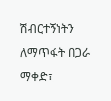ሽብርተኝነትን ለማጥፋት በጋራ ማቀድ፣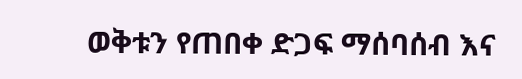ወቅቱን የጠበቀ ድጋፍ ማሰባሰብ እና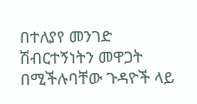በተለያየ መንገድ ሽብርተኝነትን መዋጋት በሚችሉባቸው ጉዳዮች ላይ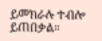ይመክራሉ ተብሎ ይጠበቃል።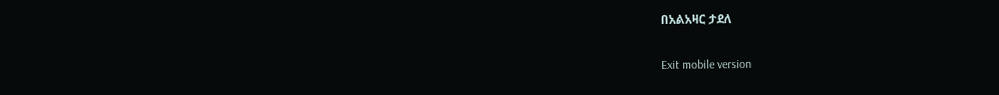በአልአዛር ታደለ

Exit mobile version